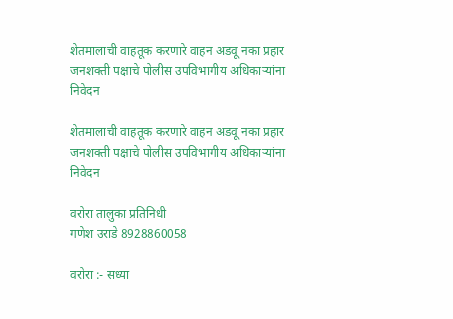शेतमालाची वाहतूक करणारे वाहन अडवू नका प्रहार जनशक्ती पक्षाचे पोलीस उपविभागीय अधिकाऱ्यांना निवेदन

शेतमालाची वाहतूक करणारे वाहन अडवू नका प्रहार जनशक्ती पक्षाचे पोलीस उपविभागीय अधिकाऱ्यांना निवेदन

वरोरा तालुका प्रतिनिधी
गणेश उराडे 8928860058

वरोरा :- सध्या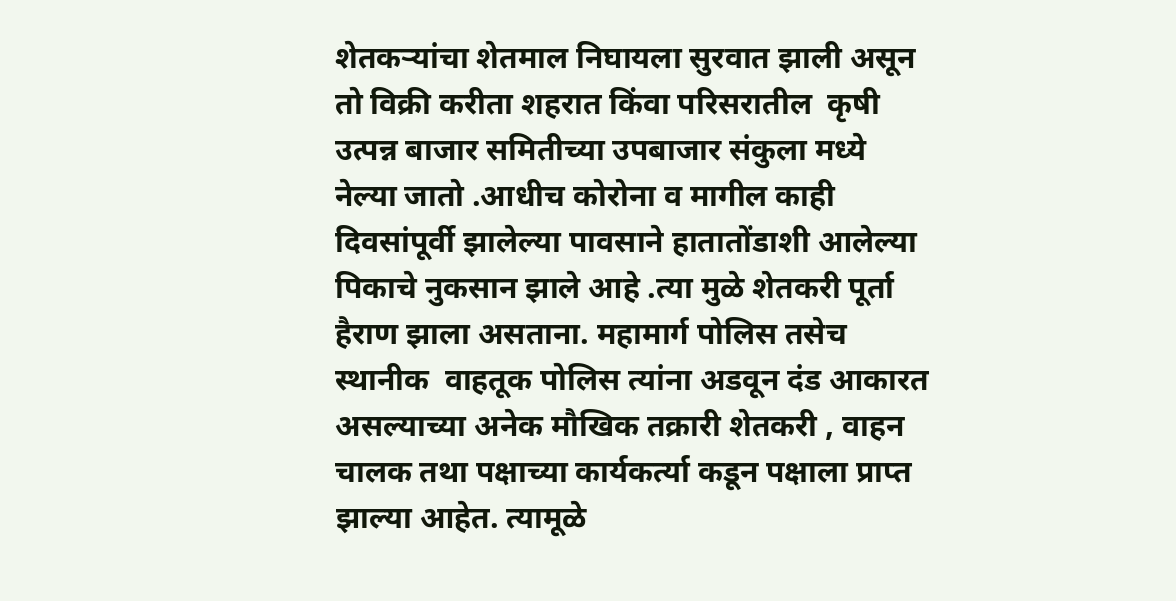शेतकऱ्यांचा शेतमाल निघायला सुरवात झाली असून तो विक्री करीता शहरात किंवा परिसरातील  कृषी उत्पन्न बाजार समितीच्या उपबाजार संकुला मध्ये नेल्या जातो .आधीच कोरोना व मागील काही दिवसांपूर्वी झालेल्या पावसाने हातातोंडाशी आलेल्या पिकाचे नुकसान झाले आहे .त्या मुळे शेतकरी पूर्ता हैराण झाला असताना. महामार्ग पोलिस तसेच स्थानीक  वाहतूक पोलिस त्यांना अडवून दंड आकारत असल्याच्या अनेक मौखिक तक्रारी शेतकरी , वाहन चालक तथा पक्षाच्या कार्यकर्त्या कडून पक्षाला प्राप्त झाल्या आहेत. त्यामूळे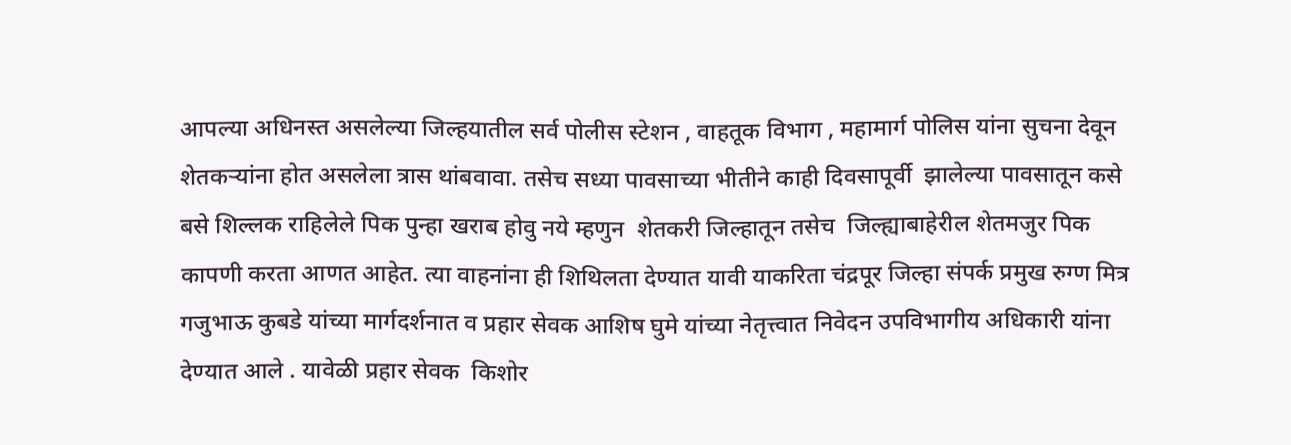आपल्या अधिनस्त असलेल्या जिल्हयातील सर्व पोलीस स्टेशन , वाहतूक विभाग , महामार्ग पोलिस यांना सुचना देवून शेतकऱ्यांना होत असलेला त्रास थांबवावा. तसेच सध्या पावसाच्या भीतीने काही दिवसापूर्वी  झालेल्या पावसातून कसे बसे शिल्लक राहिलेले पिक पुन्हा खराब होवु नये म्हणुन  शेतकरी जिल्हातून तसेच  जिल्ह्याबाहेरील शेतमजुर पिक कापणी करता आणत आहेत. त्या वाहनांना ही शिथिलता देण्यात यावी याकरिता चंद्रपूर जिल्हा संपर्क प्रमुख रुग्ण मित्र गजुभाऊ कुबडे यांच्या मार्गदर्शनात व प्रहार सेवक आशिष घुमे यांच्या नेतृत्त्वात निवेदन उपविभागीय अधिकारी यांना देण्यात आले . यावेळी प्रहार सेवक  किशोर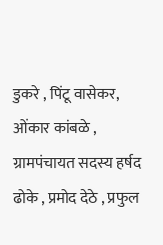डुकरे , पिंटू वासेकर, ओंकार कांबळे , ग्रामपंचायत सदस्य हर्षद ढोके , प्रमोद देठे , प्रफुल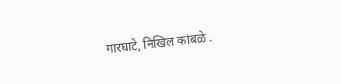गारघाटे, निखिल कांबळे .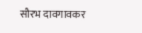सौरभ दावगावकर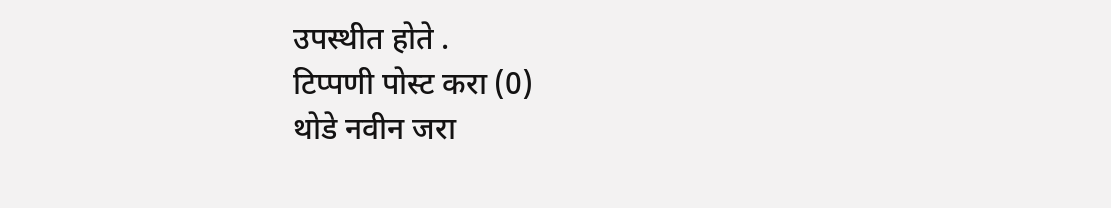उपस्थीत होते .
टिप्पणी पोस्ट करा (0)
थोडे नवीन जरा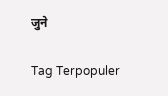जुने

Tag Terpopuler